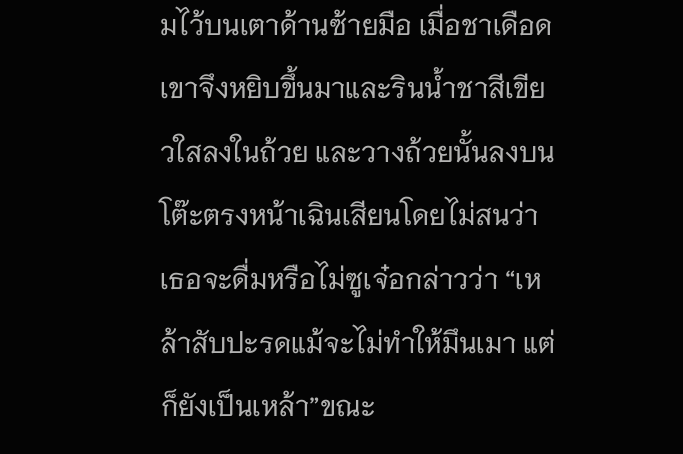มไว้บนเตาด้านซ้ายมือ เมื่อชาเดือดเขาจึงหยิบขึ้นมาและรินนํ้าชาสีเขียวใสลงในถ้วย และวางถ้วยนั้นลงบนโต๊ะตรงหน้าเฉินเสียนโดยไม่สนว่าเธอจะดื่มหรือไม่ซูเจ๋อกล่าวว่า “เหล้าสับปะรดแม้จะไม่ทำให้มึนเมา แต่ก็ยังเป็นเหล้า”ขณะ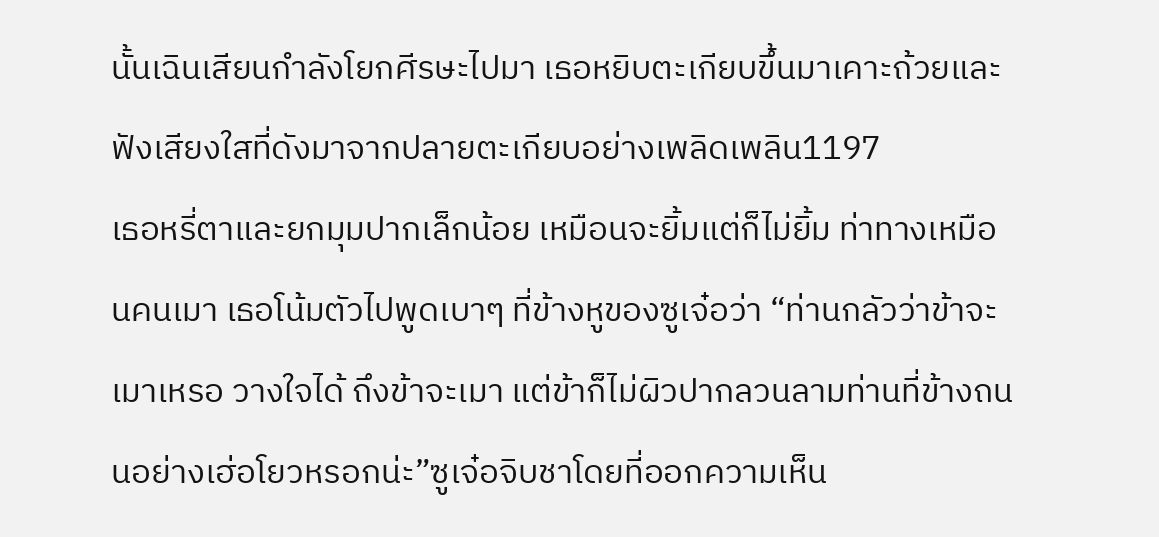นั้นเฉินเสียนกำลังโยกศีรษะไปมา เธอหยิบตะเกียบขึ้นมาเคาะถ้วยและฟังเสียงใสที่ดังมาจากปลายตะเกียบอย่างเพลิดเพลิน1197
เธอหรี่ตาและยกมุมปากเล็กน้อย เหมือนจะยิ้มแต่ก็ไม่ยิ้ม ท่าทางเหมือนคนเมา เธอโน้มตัวไปพูดเบาๆ ที่ข้างหูของซูเจ๋อว่า “ท่านกลัวว่าข้าจะเมาเหรอ วางใจได้ ถึงข้าจะเมา แต่ข้าก็ไม่ผิวปากลวนลามท่านที่ข้างถนนอย่างเฮ่อโยวหรอกน่ะ”ซูเจ๋อจิบชาโดยที่ออกความเห็น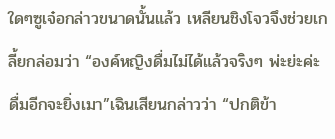ใดๆซูเจ๋อกล่าวขนาดนั้นแล้ว เหลียนชิงโจวจึงช่วยเกลี้ยกล่อมว่า “องค์หญิงดื่มไม่ได้แล้วจริงๆ พ่ะย่ะค่ะ ดื่มอีกจะยิ่งเมา”เฉินเสียนกล่าวว่า “ปกติข้า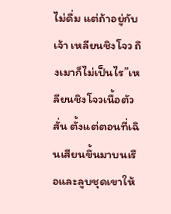ไม่ดื่ม แต่ถ้าอยู่กับเจ้า เหลียนชิงโจว ถึงเมาก็ไม่เป็นไร”เหลียนชิงโจวเนื้อตัวสั่น ตั้งแต่ตอนที่เฉินเสียนขึ้นมาบนเรือและลูบชุดเขาให้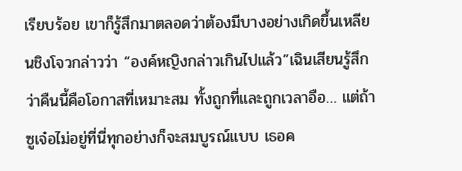เรียบร้อย เขาก็รู้สึกมาตลอดว่าต้องมีบางอย่างเกิดขึ้นเหลียนชิงโจวกล่าวว่า “องค์หญิงกล่าวเกินไปแล้ว”เฉินเสียนรู้สึกว่าคืนนี้คือโอกาสที่เหมาะสม ทั้งถูกที่และถูกเวลาอือ… แต่ถ้าซูเจ๋อไม่อยู่ที่นี่ทุกอย่างก็จะสมบูรณ์แบบ เธอค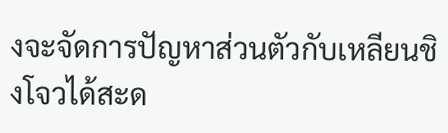งจะจัดการปัญหาส่วนตัวกับเหลียนชิงโจวได้สะด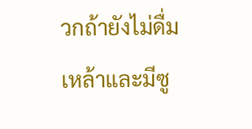วกถ้ายังไม่ดื่มเหล้าและมีซู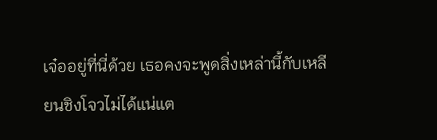เจ๋ออยู่ที่นี่ด้วย เธอคงจะพูดสิ่งเหล่านี้กับเหลียนชิงโจวไม่ได้แน่แต